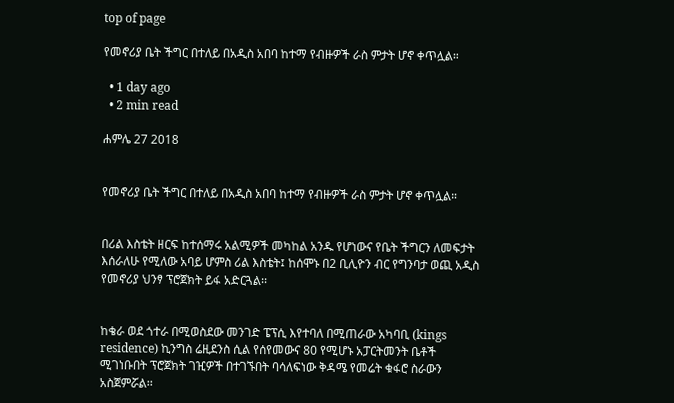top of page

የመኖሪያ ቤት ችግር በተለይ በአዲስ አበባ ከተማ የብዙዎች ራስ ምታት ሆኖ ቀጥሏል።

  • 1 day ago
  • 2 min read

ሐምሌ 27 2018


የመኖሪያ ቤት ችግር በተለይ በአዲስ አበባ ከተማ የብዙዎች ራስ ምታት ሆኖ ቀጥሏል።


በሪል እስቴት ዘርፍ ከተሰማሩ አልሚዎች መካከል አንዱ የሆነውና የቤት ችግርን ለመፍታት እሰራለሁ የሚለው አባይ ሆምስ ሪል እስቴት፤ ከሰሞኑ በ2 ቢሊዮን ብር የግንባታ ወጪ አዲስ የመኖሪያ ህንፃ ፕሮጀክት ይፋ አድርጓል፡፡


ከቄራ ወደ ጎተራ በሚወስደው መንገድ ፔፕሲ እየተባለ በሚጠራው አካባቢ (kings residence) ኪንግስ ሬዚደንስ ሲል የሰየመውና 80 የሚሆኑ አፓርትመንት ቤቶች ሚገነቡበት ፕሮጀክት ገዢዎች በተገኙበት ባሳለፍነው ቅዳሜ የመሬት ቁፋሮ ስራውን አስጀምሯል፡፡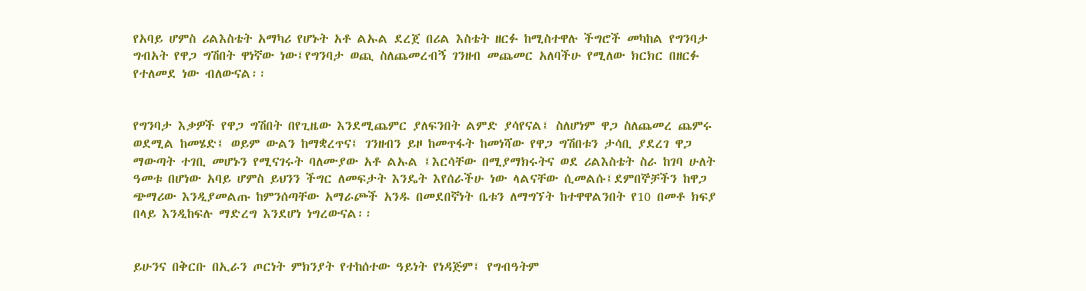የአባይ ሆምስ ሪልእስቴት አማካሪ የሆኑት አቶ ልኡል ደረጀ በሪል እስቴት ዘርፉ ከሚስተዋሉ ችግሮች መካከል የግንባታ ግብአት የዋጋ ግሽበት ዋነኛው ነው፤የግንባታ ወጪ ስለጨመረብኝ ገንዘብ መጨመር አለባችሁ የሚለው ክርክር በዘርፉ የተለመደ ነው ብለውናል፡፡


የግንባታ እቃዎች የዋጋ ግሽበት በየጊዜው እንደሚጨምር ያለፍንበት ልምድ ያሳየናል፤ ስለሆነም ዋጋ ስለጨመረ ጨምሩ ወደሚል ከመሄድ፤ ወይም ውልን ከማቋረጥና፤ ገንዘብን ይዞ ከመጥፋት ከመነሻው የዋጋ ግሽበቱን ታሳቢ ያደረገ ዋጋ ማውጣት ተገቢ መሆኑን የሚናገሩት ባለሙያው አቶ ልኡል ፤እርሳቸው በሚያማክሩትና ወደ ሪልእስቴት ስራ ከገባ ሁለት ዓመቱ በሆነው አባይ ሆምስ ይህንን ችግር ለመፍታት እንዴት እየሰራችሁ ነው ላልናቸው ሲመልሱ፤ደምበኞቻችን ከዋጋ ጭማሪው እንዲያመልጡ ከምንሰጣቸው አማራጮች አንዱ በመደበኛነት ቤቱን ለማግኘት ከተዋዋልንበት የ10 በመቶ ክፍያ በላይ እንዲከፍሉ ማድረግ እንደሆነ ነግረውናል፡፡


ይሁንና በቅርቡ በኢራን ጦርነት ምክንያት የተከሰተው ዓይነት የነዳጅም፤ የግብዓትም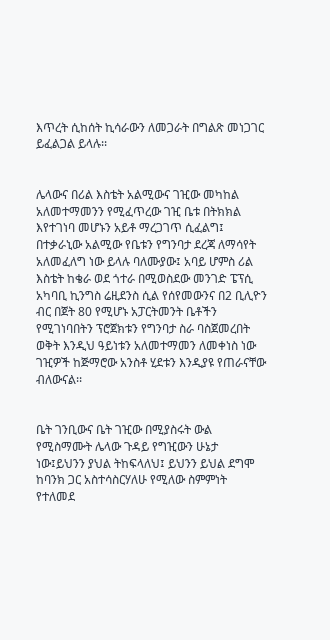እጥረት ሲከሰት ኪሳራውን ለመጋራት በግልጽ መነጋገር ይፈልጋል ይላሉ፡፡


ሌላውና በሪል እስቴት አልሚውና ገዢው መካከል አለመተማመንን የሚፈጥረው ገዢ ቤቱ በትክክል እየተገነባ መሆኑን አይቶ ማረጋገጥ ሲፈልግ፤ በተቃራኒው አልሚው የቤቱን የግንባታ ደረጃ ለማሳየት አለመፈለግ ነው ይላሉ ባለሙያው፤ አባይ ሆምስ ሪል እስቴት ከቄራ ወደ ጎተራ በሚወስደው መንገድ ፔፕሲ አካባቢ ኪንግስ ሬዚደንስ ሲል የሰየመውንና በ2 ቢሊዮን ብር በጀት 80 የሚሆኑ አፓርትመንት ቤቶችን የሚገነባበትን ፕሮጀክቱን የግንባታ ስራ ባስጀመረበት ወቅት እንዲህ ዓይነቱን አለመተማመን ለመቀነስ ነው ገዢዎች ከጅማሮው አንስቶ ሂደቱን እንዲያዩ የጠራናቸው ብለውናል፡፡


ቤት ገንቢውና ቤት ገዢው በሚያስሩት ውል የሚስማሙት ሌላው ጉዳይ የግዢውን ሁኔታ ነው፤ይህንን ያህል ትከፍላለህ፤ ይህንን ይህል ደግሞ ከባንክ ጋር አስተሳስርሃለሁ የሚለው ስምምነት የተለመደ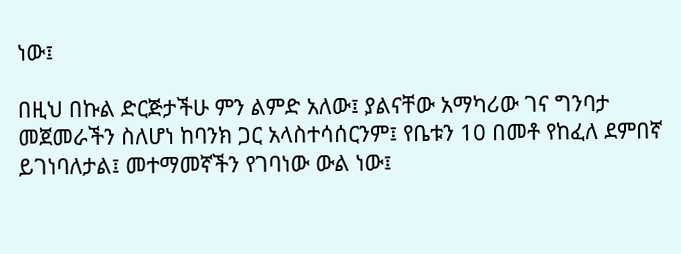ነው፤

በዚህ በኩል ድርጅታችሁ ምን ልምድ አለው፤ ያልናቸው አማካሪው ገና ግንባታ መጀመራችን ስለሆነ ከባንክ ጋር አላስተሳሰርንም፤ የቤቱን 10 በመቶ የከፈለ ደምበኛ ይገነባለታል፤ መተማመኛችን የገባነው ውል ነው፤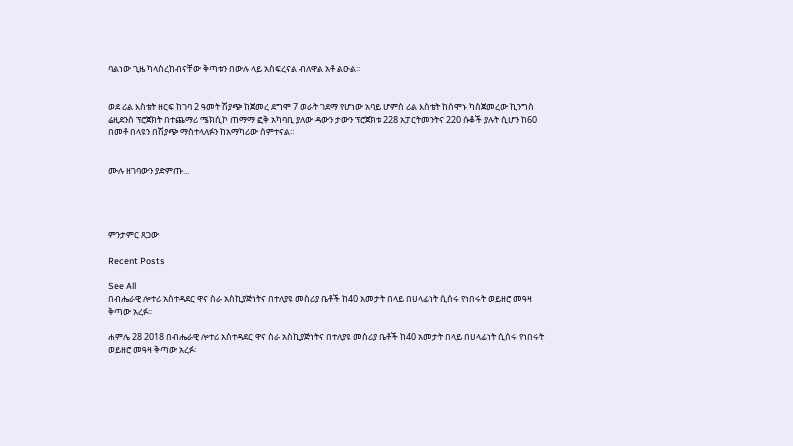ባልነው ጊዜ ካላስረከብናቸው ቅጣቱን በውሉ ላይ አስፍረናል ብለዋል አቶ ልዑል፡፡


ወደ ሪል እስቴት ዘርፍ ከገባ 2 ዓመት ሽያጭ ከጀመረ ደግሞ 7 ወራት ገደማ የሆነው አባይ ሆምስ ሪል እስቴት ከሰሞኑ ካስጀመረው ኪንግስ ሬዚደንስ ፕሮጀክት በተጨማሪ ሜክሲኮ ጠማማ ፎቅ አካባቢ ያለው ዳውን ታውን ፕሮጀክቱ 228 አፓርትመንትና 220 ሱቆች ያሉት ሲሆን ከ60 በመቶ በላዩን በሽያጭ ማስተላለፉን ከአማካሪው ሰምተናል፡፡


ሙሉ ዘገባውን ያድምጡ...




ምንታምር ጸጋው

Recent Posts

See All
በብሔራዊ ሎተሪ አስተዳደር ዋና ስራ አስኪያጅነትና በተለያዩ መስሪያ ቤቶች ከ40 አመታት በላይ በሀላፊነት ሲሰሩ የነበሩት ወይዘሮ መዓዛ ቅጣው አረፉ፡፡

ሐምሌ 28 2018 በብሔራዊ ሎተሪ አስተዳደር ዋና ስራ አስኪያጅነትና በተለያዩ መስሪያ ቤቶች ከ40 አመታት በላይ በሀላፊነት ሲሰሩ የነበሩት ወይዘሮ መዓዛ ቅጣው አረፉ፡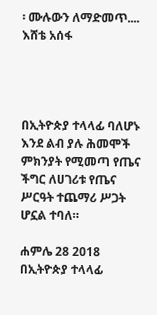፡ ሙሉውን ለማድመጥ.... እሸቴ አሰፋ




በኢትዮጵያ ተላላፊ ባለሆኑ እንደ ልብ ያሉ ሕመሞች ምክንያት የሚመጣ የጤና ችግር ለሀገሪቱ የጤና ሥርዓት ተጨማሪ ሥጋት ሆኗል ተባለ።

ሐምሌ 28 2018 በኢትዮጵያ ተላላፊ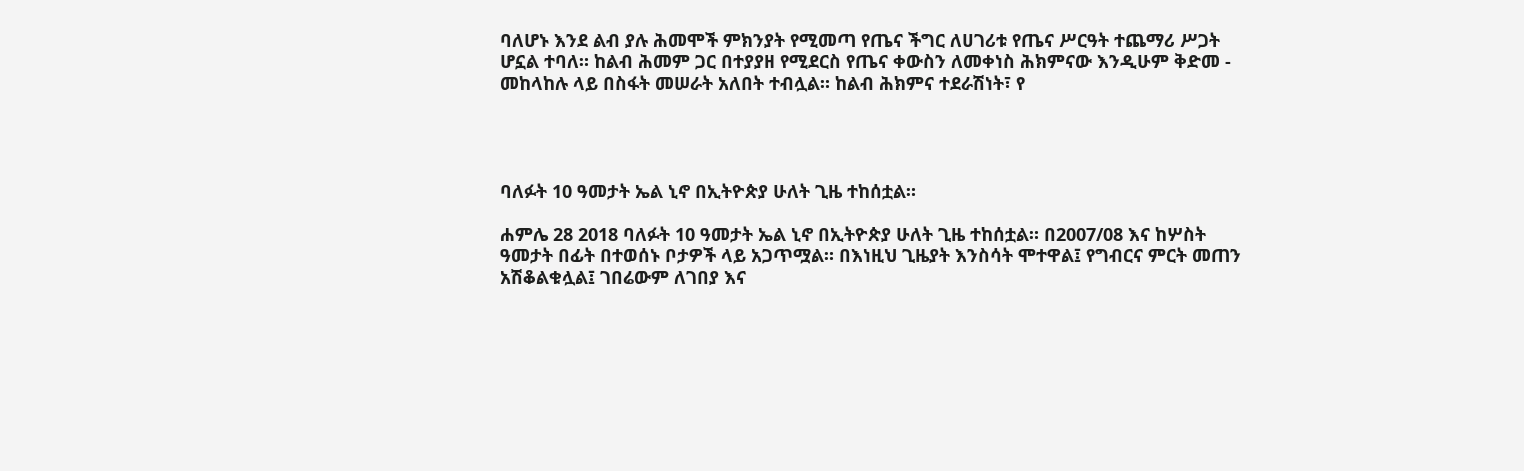ባለሆኑ እንደ ልብ ያሉ ሕመሞች ምክንያት የሚመጣ የጤና ችግር ለሀገሪቱ የጤና ሥርዓት ተጨማሪ ሥጋት ሆኗል ተባለ። ከልብ ሕመም ጋር በተያያዘ የሚደርስ የጤና ቀውስን ለመቀነስ ሕክምናው እንዲሁም ቅድመ - መከላከሉ ላይ በስፋት መሠራት አለበት ተብሏል። ከልብ ሕክምና ተደራሽነት፣ የ




ባለፉት 10 ዓመታት ኤል ኒኖ በኢትዮጵያ ሁለት ጊዜ ተከሰቷል።

ሐምሌ 28 2018 ባለፉት 10 ዓመታት ኤል ኒኖ በኢትዮጵያ ሁለት ጊዜ ተከሰቷል። በ2007/08 እና ከሦስት ዓመታት በፊት በተወሰኑ ቦታዎች ላይ አጋጥሟል። በእነዚህ ጊዜያት እንስሳት ሞተዋል፤ የግብርና ምርት መጠን አሽቆልቁሏል፤ ገበሬውም ለገበያ እና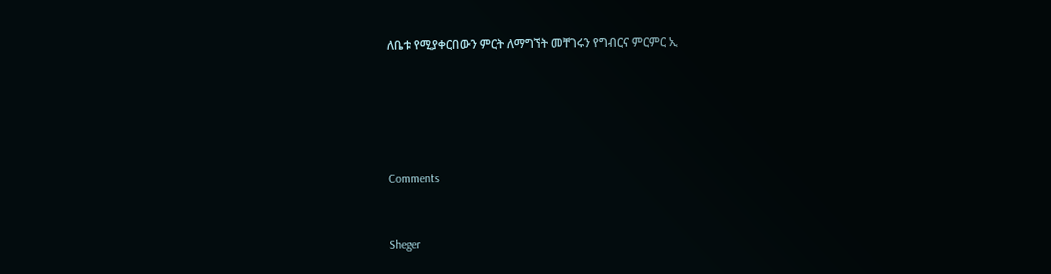ለቤቱ የሚያቀርበውን ምርት ለማግኘት መቸገሩን የግብርና ምርምር ኢ





Comments


Sheger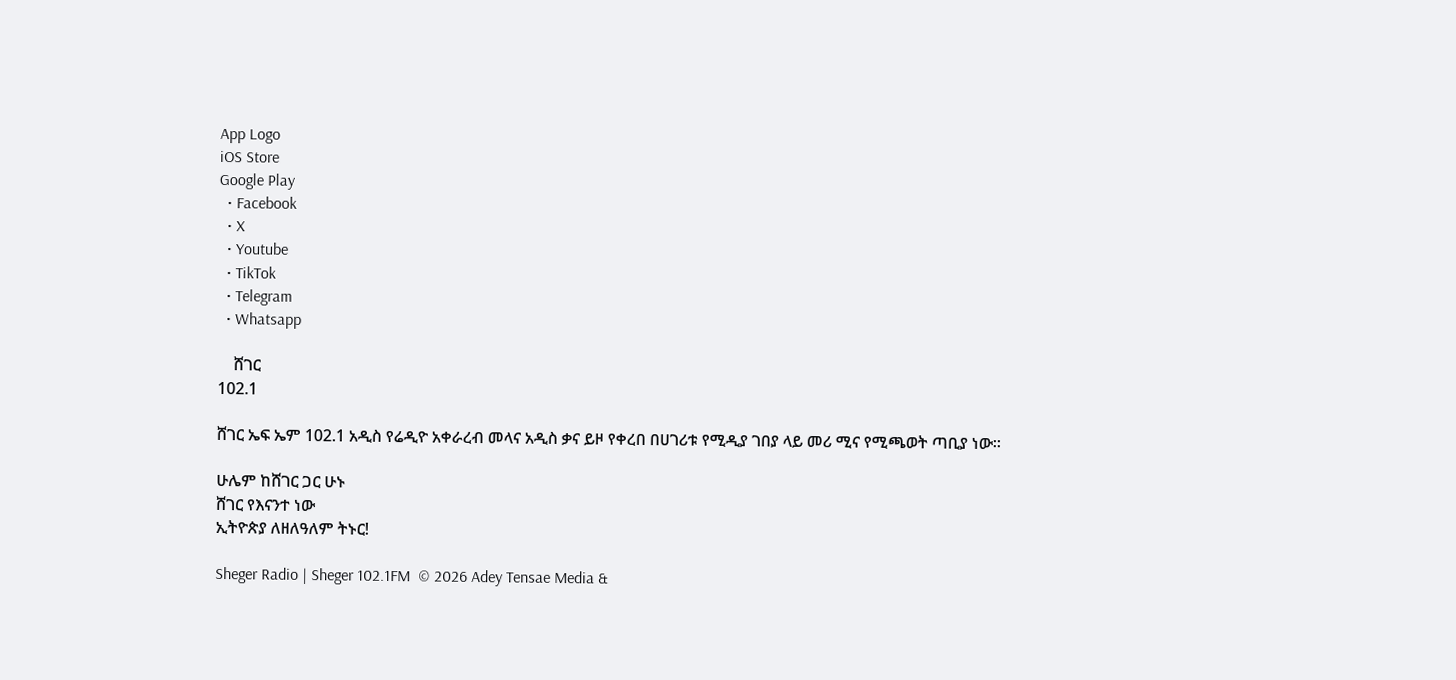App Logo
iOS Store
Google Play
  • Facebook
  • X
  • Youtube
  • TikTok
  • Telegram
  • Whatsapp

    ሸገር
102.1

ሸገር ኤፍ ኤም 102.1 አዲስ የሬዲዮ አቀራረብ መላና አዲስ ቃና ይዞ የቀረበ በሀገሪቱ የሚዲያ ገበያ ላይ መሪ ሚና የሚጫወት ጣቢያ ነው፡፡

ሁሌም ከሸገር ጋር ሁኑ
ሸገር የእናንተ ነው
ኢትዮጵያ ለዘለዓለም ትኑር!

Sheger Radio | Sheger 102.1FM  © 2026 Adey Tensae Media &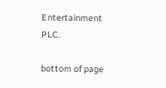Entertainment PLC.

bottom of page